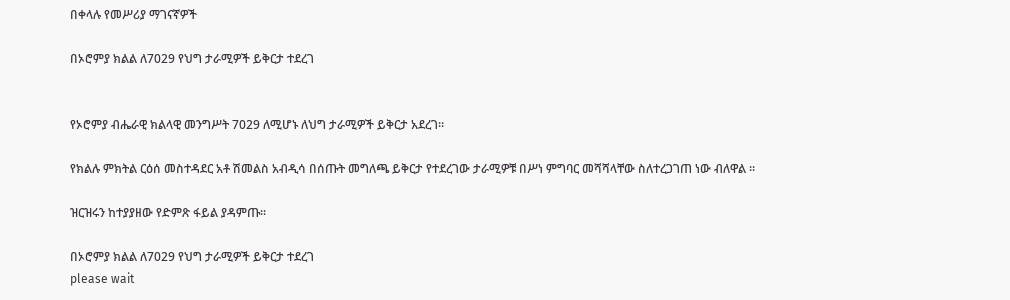በቀላሉ የመሥሪያ ማገናኛዎች

በኦሮምያ ክልል ለ7029 የህግ ታራሚዎች ይቅርታ ተደረገ


የኦሮምያ ብሔራዊ ክልላዊ መንግሥት 7029 ለሚሆኑ ለህግ ታራሚዎች ይቅርታ አደረገ።

የክልሉ ምክትል ርዕሰ መስተዳደር አቶ ሽመልስ አብዲሳ በሰጡት መግለጫ ይቅርታ የተደረገው ታራሚዎቹ በሥነ ምግባር መሻሻላቸው ስለተረጋገጠ ነው ብለዋል ።

ዝርዝሩን ከተያያዘው የድምጽ ፋይል ያዳምጡ።

በኦሮምያ ክልል ለ7029 የህግ ታራሚዎች ይቅርታ ተደረገ
please wait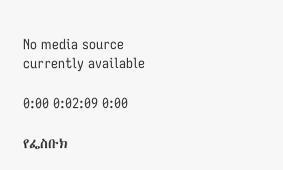No media source currently available

0:00 0:02:09 0:00

የፌስቡክ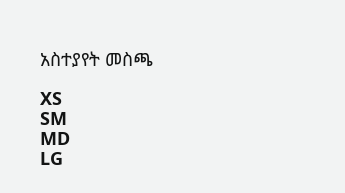አስተያየት መስጫ

XS
SM
MD
LG